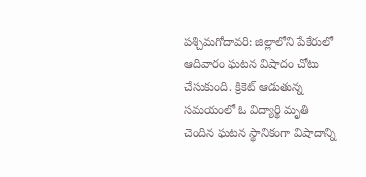పశ్చిమగోదావరి: జిల్లాలోని పేకేరులో ఆదివారం ఘటన విషాదం చోటు చేసుకుంది. క్రికెట్ ఆడుతున్న సమయంలో ఓ విద్యార్థి మృతి చెందిన ఘటన స్థానికంగా విషాదాన్ని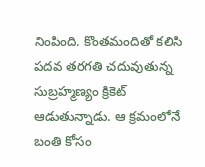నింపింది. కొంతమందితో కలిసి పదవ తరగతి చదువుతున్న సుబ్రహ్మణ్యం క్రికెట్ ఆడుతున్నాడు. ఆ క్రమంలోనే బంతి కోసం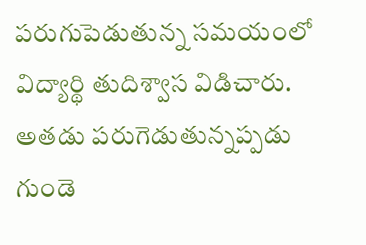పరుగుపెడుతున్న సమయంలో విద్యార్థి తుదిశ్వాస విడిచారు. అతడు పరుగెడుతున్నప్పడు గుండె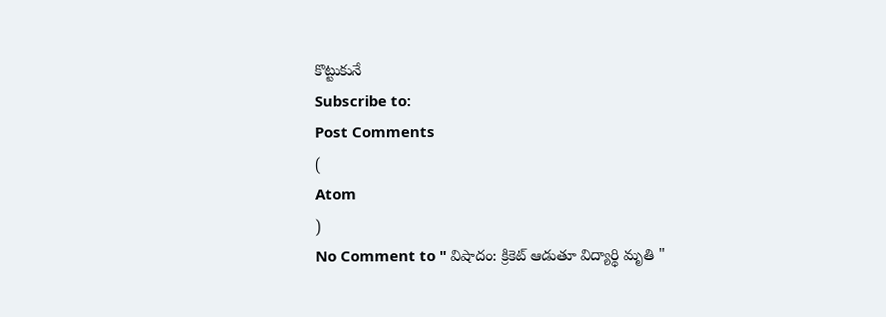కొట్టుకునే
Subscribe to:
Post Comments
(
Atom
)
No Comment to " విషాదం: క్రికెట్ ఆడుతూ విద్యార్థి మృతి "